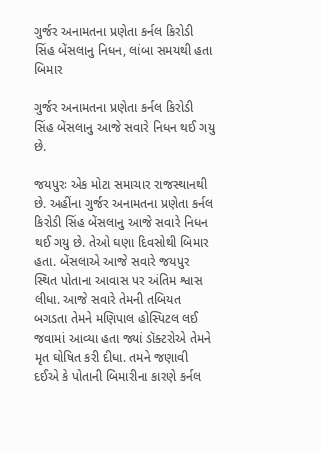ગુર્જર અનામતના પ્રણેતા કર્નલ કિરોડી સિંહ બેંસલાનુ નિધન, લાંબા સમયથી હતા બિમાર

ગુર્જર અનામતના પ્રણેતા કર્નલ કિરોડી સિંહ બેંસલાનુ આજે સવારે નિધન થઈ ગયુ છે.

જયપુરઃ એક મોટા સમાચાર રાજસ્થાનથી છે. અહીંના ગુર્જર અનામતના પ્રણેતા કર્નલ કિરોડી સિંહ બેંસલાનુ આજે સવારે નિધન થઈ ગયુ છે. તેઓ ઘણા દિવસોથી બિમાર હતા. બેંસલાએ આજે સવારે જયપુર સ્થિત પોતાના આવાસ પર અંતિમ શ્વાસ લીધા. આજે સવારે તેમની તબિયત બગડતા તેમને મણિપાલ હોસ્પિટલ લઈ જવામાં આવ્યા હતા જ્યાં ડૉક્ટરોએ તેમને મૃત ઘોષિત કરી દીધા. તમને જણાવી દઈએ કે પોતાની બિમારીના કારણે કર્નલ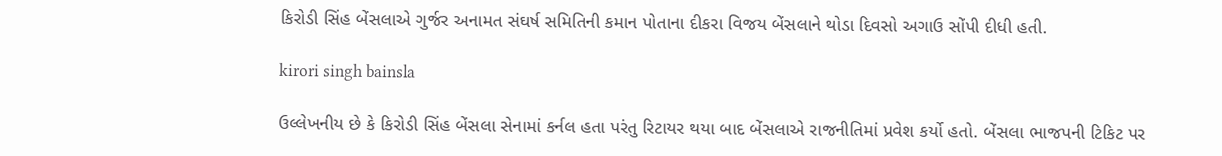કિરોડી સિંહ બેંસલાએ ગુર્જર અનામત સંઘર્ષ સમિતિની કમાન પોતાના દીકરા વિજય બેંસલાને થોડા દિવસો અગાઉ સોંપી દીધી હતી.

kirori singh bainsla

ઉલ્લેખનીય છે કે કિરોડી સિંહ બેંસલા સેનામાં કર્નલ હતા પરંતુ રિટાયર થયા બાદ બેંસલાએ રાજનીતિમાં પ્રવેશ કર્યો હતો. બેંસલા ભાજપની ટિકિટ પર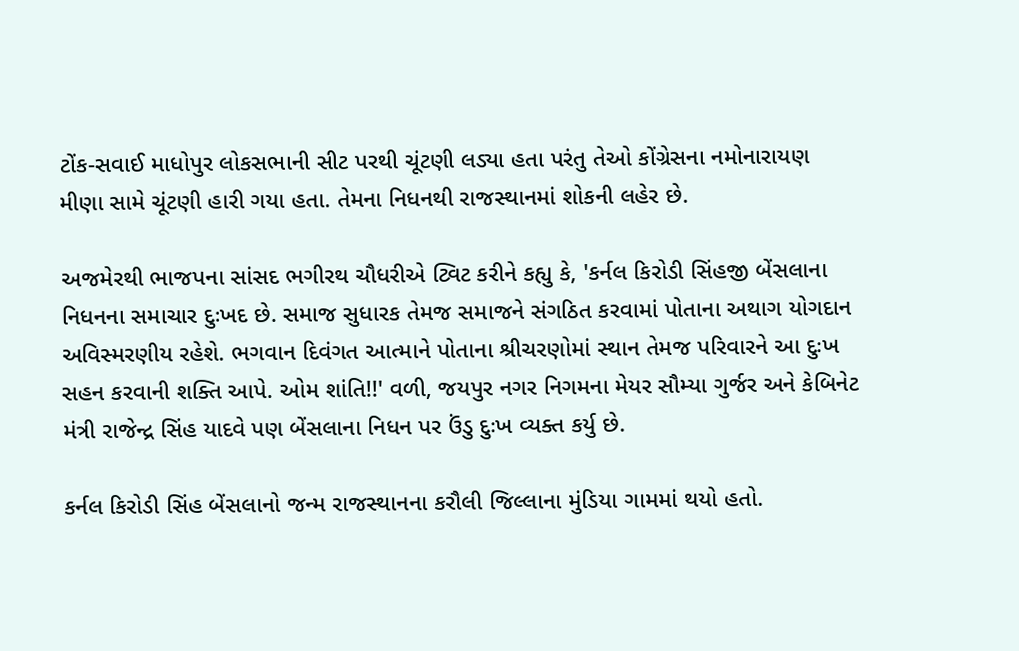ટોંક-સવાઈ માધોપુર લોકસભાની સીટ પરથી ચૂંટણી લડ્યા હતા પરંતુ તેઓ કોંગ્રેસના નમોનારાયણ મીણા સામે ચૂંટણી હારી ગયા હતા. તેમના નિધનથી રાજસ્થાનમાં શોકની લહેર છે.

અજમેરથી ભાજપના સાંસદ ભગીરથ ચૌધરીએ ટ્વિટ કરીને કહ્યુ કે, 'કર્નલ કિરોડી સિંહજી બેંસલાના નિધનના સમાચાર દુઃખદ છે. સમાજ સુધારક તેમજ સમાજને સંગઠિત કરવામાં પોતાના અથાગ યોગદાન અવિસ્મરણીય રહેશે. ભગવાન દિવંગત આત્માને પોતાના શ્રીચરણોમાં સ્થાન તેમજ પરિવારને આ દુઃખ સહન કરવાની શક્તિ આપે. ઓમ શાંતિ!!' વળી, જયપુર નગર નિગમના મેયર સૌમ્યા ગુર્જર અને કેબિનેટ મંત્રી રાજેન્દ્ર સિંહ યાદવે પણ બેંસલાના નિધન પર ઉંડુ દુઃખ વ્યક્ત કર્યુ છે.

કર્નલ કિરોડી સિંહ બેંસલાનો જન્મ રાજસ્થાનના કરૌલી જિલ્લાના મુંડિયા ગામમાં થયો હતો.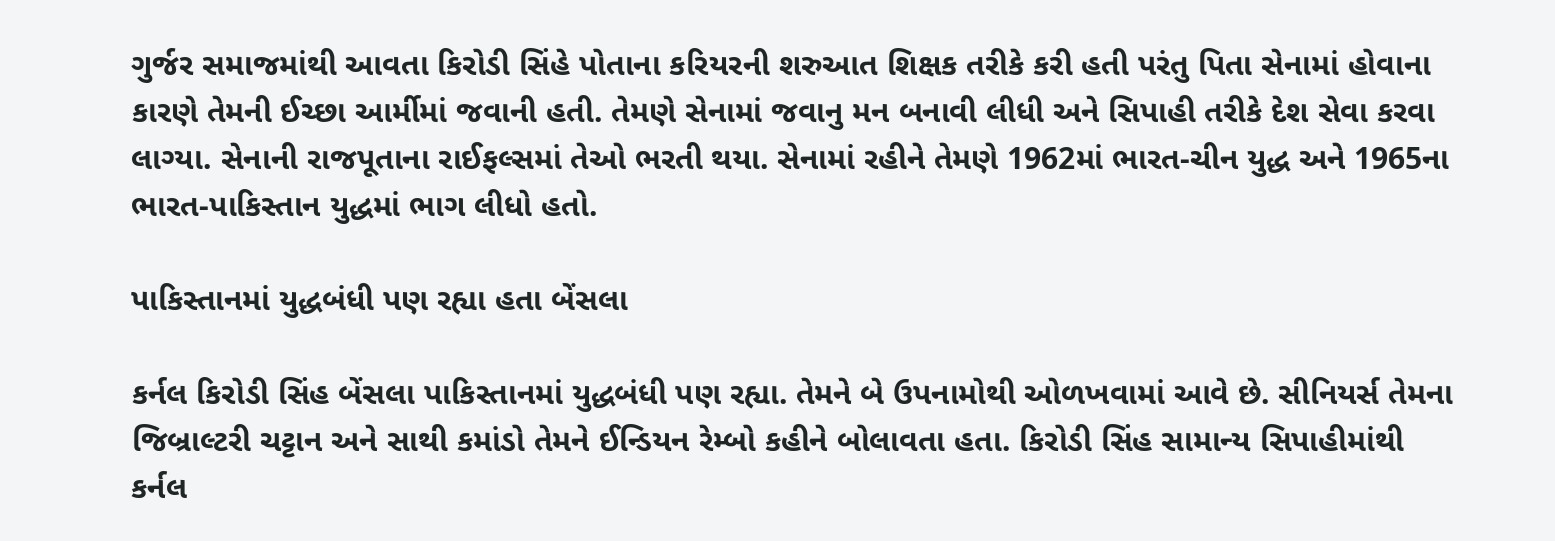ગુર્જર સમાજમાંથી આવતા કિરોડી સિંહે પોતાના કરિયરની શરુઆત શિક્ષક તરીકે કરી હતી પરંતુ પિતા સેનામાં હોવાના કારણે તેમની ઈચ્છા આર્મીમાં જવાની હતી. તેમણે સેનામાં જવાનુ મન બનાવી લીધી અને સિપાહી તરીકે દેશ સેવા કરવા લાગ્યા. સેનાની રાજપૂતાના રાઈફલ્સમાં તેઓ ભરતી થયા. સેનામાં રહીને તેમણે 1962માં ભારત-ચીન યુદ્ધ અને 1965ના ભારત-પાકિસ્તાન યુદ્ધમાં ભાગ લીધો હતો.

પાકિસ્તાનમાં યુદ્ધબંધી પણ રહ્યા હતા બેંસલા

કર્નલ કિરોડી સિંહ બેંસલા પાકિસ્તાનમાં યુદ્ધબંધી પણ રહ્યા. તેમને બે ઉપનામોથી ઓળખવામાં આવે છે. સીનિયર્સ તેમના જિબ્રાલ્ટરી ચટ્ટાન અને સાથી કમાંડો તેમને ઈન્ડિયન રેમ્બો કહીને બોલાવતા હતા. કિરોડી સિંહ સામાન્ય સિપાહીમાંથી કર્નલ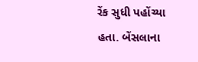રેંક સુધી પહોંચ્યા હતા. બેંસલાના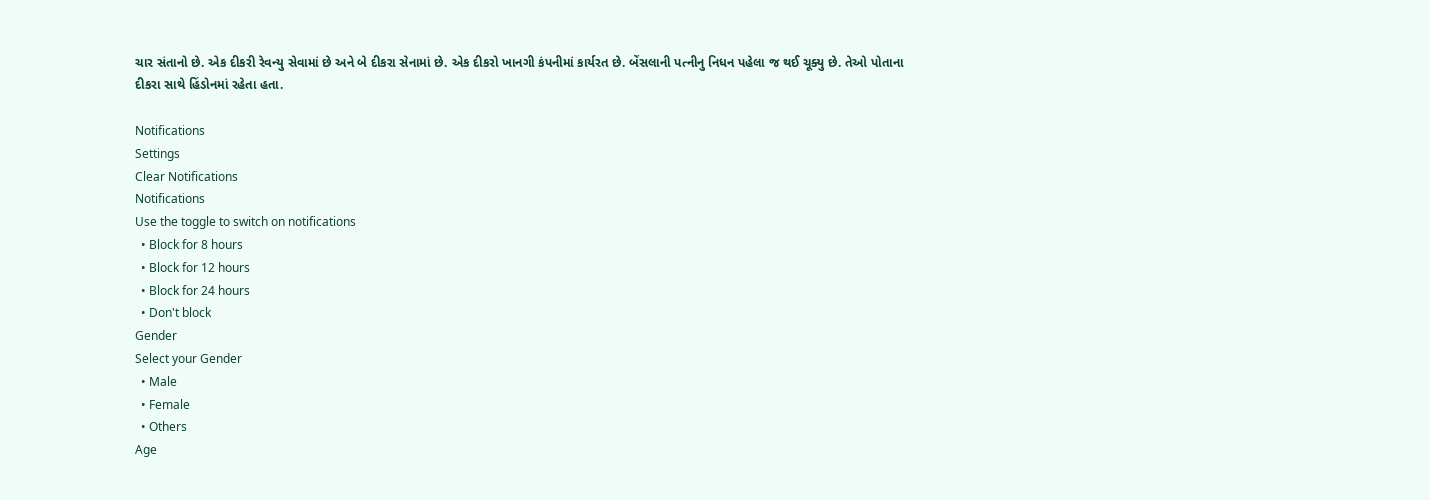ચાર સંતાનો છે. એક દીકરી રેવન્યુ સેવામાં છે અને બે દીકરા સેનામાં છે. એક દીકરો ખાનગી કંપનીમાં કાર્યરત છે. બેંસલાની પત્નીનુ નિધન પહેલા જ થઈ ચૂક્યુ છે. તેઓ પોતાના દીકરા સાથે હિંડોનમાં રહેતા હતા.

Notifications
Settings
Clear Notifications
Notifications
Use the toggle to switch on notifications
  • Block for 8 hours
  • Block for 12 hours
  • Block for 24 hours
  • Don't block
Gender
Select your Gender
  • Male
  • Female
  • Others
Age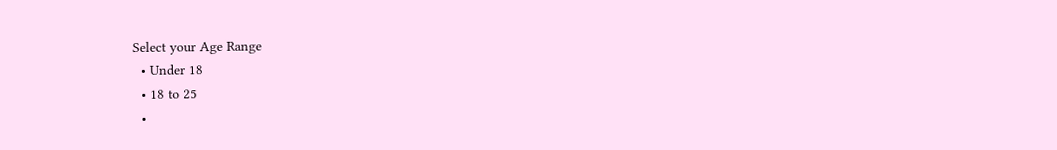Select your Age Range
  • Under 18
  • 18 to 25
  •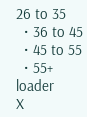26 to 35
  • 36 to 45
  • 45 to 55
  • 55+
loader
X